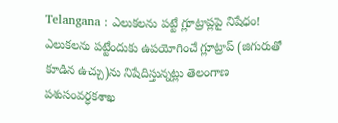Telangana : ఎలుకలను పట్టే గ్లూట్రాప్లపై నిషేధం!
ఎలుకలను పట్టేందుకు ఉపయోగించే గ్లూట్రాప్ (జిగురుతో కూడిన ఉచ్చు)ను నిషేదిస్తున్నట్లు తెలంగాణ పశుసంవర్ధకశాఖ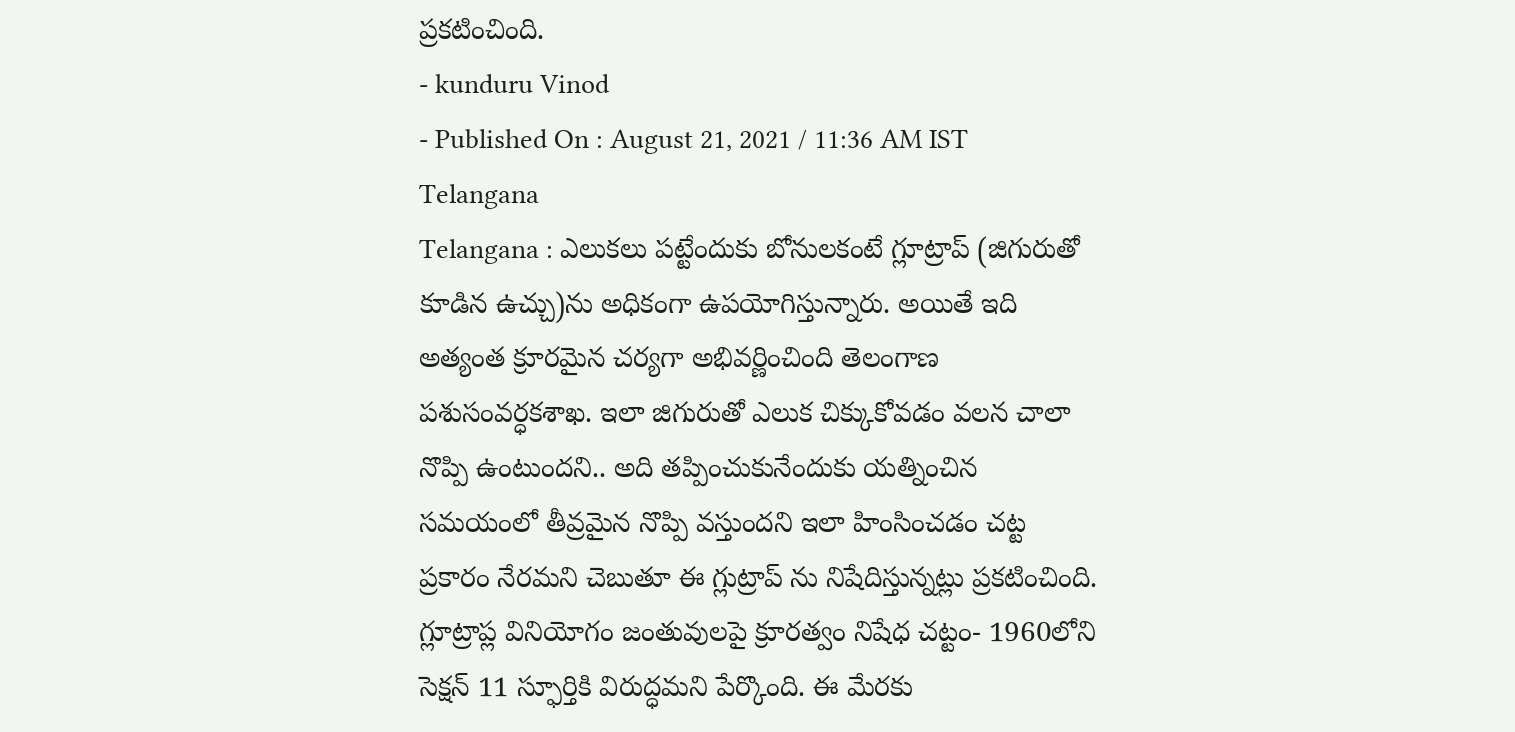ప్రకటించింది.
- kunduru Vinod
- Published On : August 21, 2021 / 11:36 AM IST
Telangana
Telangana : ఎలుకలు పట్టేందుకు బోనులకంటే గ్లూట్రాప్ (జిగురుతో కూడిన ఉచ్చు)ను అధికంగా ఉపయోగిస్తున్నారు. అయితే ఇది అత్యంత క్రూరమైన చర్యగా అభివర్ణించింది తెలంగాణ పశుసంవర్ధకశాఖ. ఇలా జిగురుతో ఎలుక చిక్కుకోవడం వలన చాలా నొప్పి ఉంటుందని.. అది తప్పించుకునేందుకు యత్నించిన సమయంలో తీవ్రమైన నొప్పి వస్తుందని ఇలా హింసించడం చట్ట ప్రకారం నేరమని చెబుతూ ఈ గ్లుట్రాప్ ను నిషేదిస్తున్నట్లు ప్రకటించింది.
గ్లూట్రాప్ల వినియోగం జంతువులపై క్రూరత్వం నిషేధ చట్టం- 1960లోని సెక్షన్ 11 స్ఫూర్తికి విరుద్ధమని పేర్కొంది. ఈ మేరకు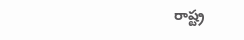రాష్ట్ర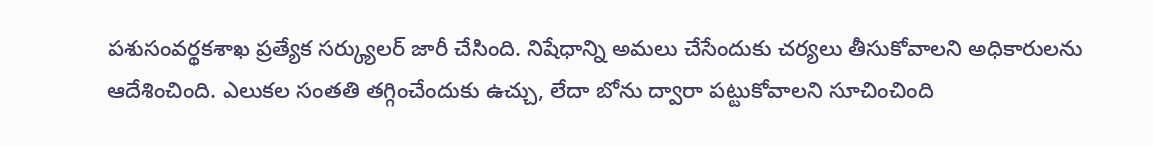పశుసంవర్థకశాఖ ప్రత్యేక సర్క్యులర్ జారీ చేసింది. నిషేధాన్ని అమలు చేసేందుకు చర్యలు తీసుకోవాలని అధికారులను ఆదేశించింది. ఎలుకల సంతతి తగ్గించేందుకు ఉచ్చు, లేదా బోను ద్వారా పట్టుకోవాలని సూచించింది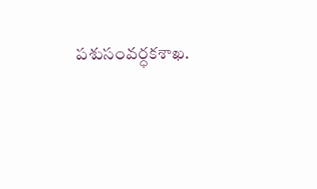పశుసంవర్ధకశాఖ.